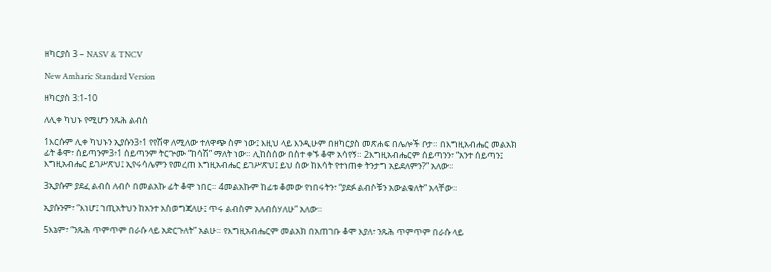ዘካርያስ 3 – NASV & TNCV

New Amharic Standard Version

ዘካርያስ 3:1-10

ለሊቀ ካህኑ የሚሆን ንጹሕ ልብስ

1እርሱም ሊቀ ካህኑን ኢያሱን3፥1 የየሽዋ ለሚለው ተለዋጭ ስም ነው፤ እዚህ ላይ እንዲሁም በዘካርያስ መጽሐፍ በሌሎች ቦታ። በእግዚአብሔር መልአክ ፊት ቆሞ፣ ሰይጣንም3፥1 ሰይጣንም ትርጕሙ “ከሳሽ” ማለት ነው። ሊከስሰው በስተ ቀኙ ቆሞ አሳየኝ። 2እግዚአብሔርም ሰይጣንን፣ “አንተ ሰይጣን፤ እግዚአብሔር ይገሥጽህ፤ ኢየሩሳሌምን የመረጠ እግዚአብሔር ይገሥጽህ፤ ይህ ሰው ከእሳት የተነጠቀ ትንታግ አይደለምን?” አለው።

3ኢያሱም ያደፈ ልብስ ለብሶ በመልአኩ ፊት ቆሞ ነበር። 4መልአኩም ከፊቱ ቆመው የነበሩትን፣ “ያደፉ ልብሶቹን አውልቁለት” አላቸው።

ኢያሱንም፣ “እነሆ፤ ኀጢአትህን ከአንተ አስወግጃለሁ፤ ጥሩ ልብስም አለብስሃለሁ” አለው።

5እኔም፣ “ንጹሕ ጥምጥም በራሱ ላይ አድርጉለት” አልሁ። የእግዚአብሔርም መልአክ በአጠገቡ ቆሞ እያለ፣ ንጹሕ ጥምጥም በራሱ ላይ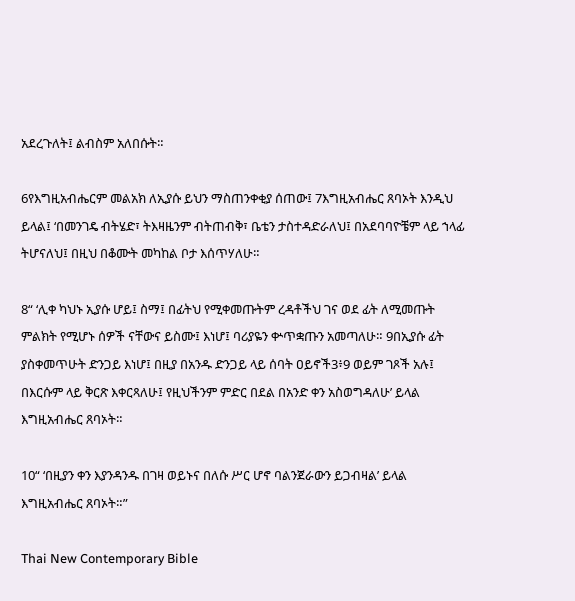አደረጉለት፤ ልብስም አለበሱት።

6የእግዚአብሔርም መልአክ ለኢያሱ ይህን ማስጠንቀቂያ ሰጠው፤ 7እግዚአብሔር ጸባኦት እንዲህ ይላል፤ ‘በመንገዴ ብትሄድ፣ ትእዛዜንም ብትጠብቅ፣ ቤቴን ታስተዳድራለህ፤ በአደባባዮቼም ላይ ኀላፊ ትሆናለህ፤ በዚህ በቆሙት መካከል ቦታ እሰጥሃለሁ።

8“ ‘ሊቀ ካህኑ ኢያሱ ሆይ፤ ስማ፤ በፊትህ የሚቀመጡትም ረዳቶችህ ገና ወደ ፊት ለሚመጡት ምልክት የሚሆኑ ሰዎች ናቸውና ይስሙ፤ እነሆ፤ ባሪያዬን ቍጥቋጡን አመጣለሁ። 9በኢያሱ ፊት ያስቀመጥሁት ድንጋይ እነሆ፤ በዚያ በአንዱ ድንጋይ ላይ ሰባት ዐይኖች3፥9 ወይም ገጾች አሉ፤ በእርሱም ላይ ቅርጽ እቀርጻለሁ፤ የዚህችንም ምድር በደል በአንድ ቀን አስወግዳለሁ’ ይላል እግዚአብሔር ጸባኦት።

10“ ‘በዚያን ቀን እያንዳንዱ በገዛ ወይኑና በለሱ ሥር ሆኖ ባልንጀራውን ይጋብዛል’ ይላል እግዚአብሔር ጸባኦት።”

Thai New Contemporary Bible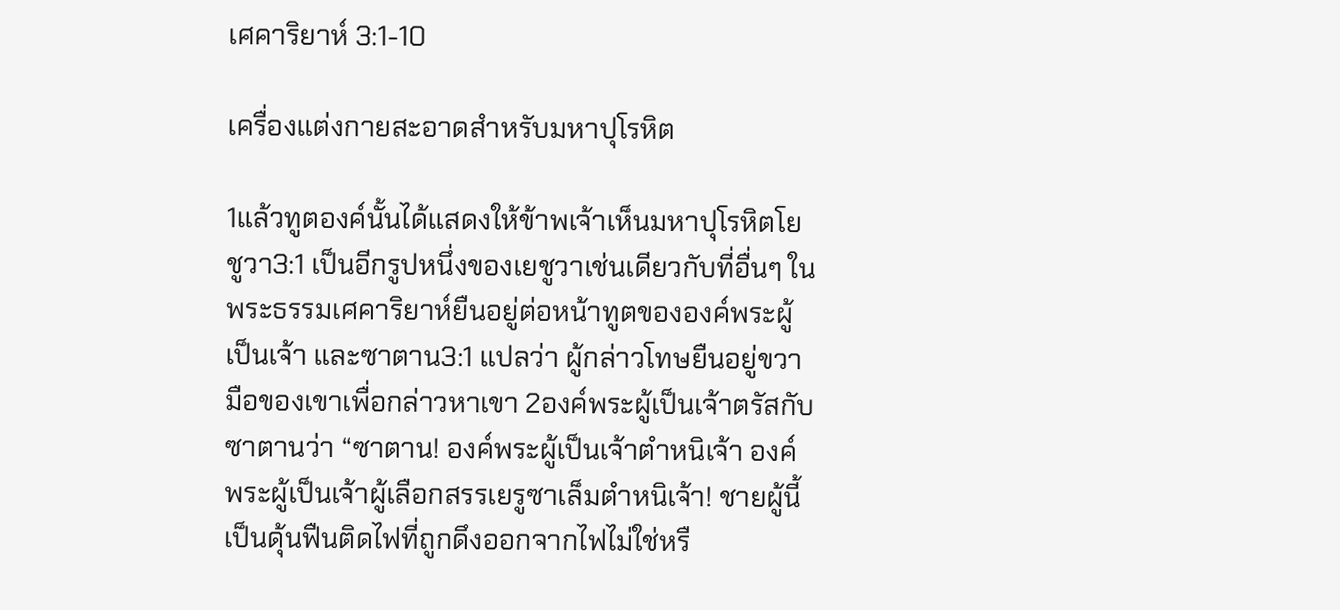เศคาริยาห์ 3:1-10

เครื่องแต่งกายสะอาดสำหรับมหาปุโรหิต

1แล้วทูตองค์นั้นได้แสดงให้ข้าพเจ้าเห็นมหาปุโรหิตโยชูวา3:1 เป็นอีกรูปหนึ่งของเยชูวาเช่นเดียวกับที่อื่นๆ ในพระธรรมเศคาริยาห์ยืนอยู่ต่อหน้าทูตขององค์พระผู้เป็นเจ้า และซาตาน3:1 แปลว่า ผู้กล่าวโทษยืนอยู่ขวามือของเขาเพื่อกล่าวหาเขา 2องค์พระผู้เป็นเจ้าตรัสกับซาตานว่า “ซาตาน! องค์พระผู้เป็นเจ้าตำหนิเจ้า องค์พระผู้เป็นเจ้าผู้เลือกสรรเยรูซาเล็มตำหนิเจ้า! ชายผู้นี้เป็นดุ้นฟืนติดไฟที่ถูกดึงออกจากไฟไม่ใช่หรื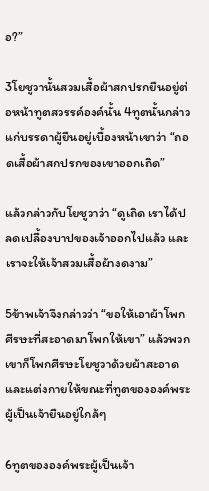อ?”

3โยชูวานั้นสวมเสื้อผ้าสกปรกยืนอยู่ต่อหน้าทูตสวรรค์องค์นั้น 4ทูตนั้นกล่าวแก่บรรดาผู้ยืนอยู่เบื้องหน้าเขาว่า “ถอดเสื้อผ้าสกปรกของเขาออกเถิด”

แล้วกล่าวกับโยชูวาว่า “ดูเถิด เราได้ปลดเปลื้องบาปของเจ้าออกไปแล้ว และเราจะให้เจ้าสวมเสื้อผ้างดงาม”

5ข้าพเจ้าจึงกล่าวว่า “ขอให้เอาผ้าโพกศีรษะที่สะอาดมาโพกให้เขา” แล้วพวกเขาก็โพกศีรษะโยชูวาด้วยผ้าสะอาดและแต่งกายให้ขณะที่ทูตขององค์พระผู้เป็นเจ้ายืนอยู่ใกล้ๆ

6ทูตขององค์พระผู้เป็นเจ้า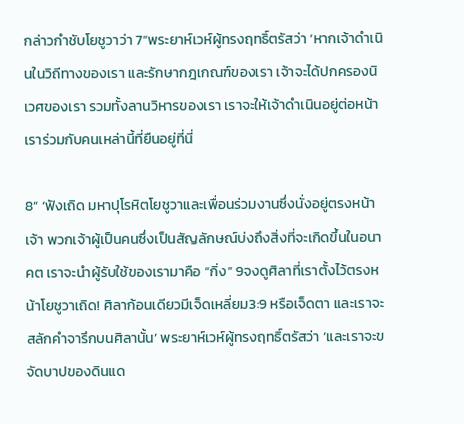กล่าวกำชับโยชูวาว่า 7“พระยาห์เวห์ผู้ทรงฤทธิ์ตรัสว่า ‘หากเจ้าดำเนินในวิถีทางของเรา และรักษากฎเกณฑ์ของเรา เจ้าจะได้ปกครองนิเวศของเรา รวมทั้งลานวิหารของเรา เราจะให้เจ้าดำเนินอยู่ต่อหน้าเราร่วมกับคนเหล่านี้ที่ยืนอยู่ที่นี่

8“ ‘ฟังเถิด มหาปุโรหิตโยชูวาและเพื่อนร่วมงานซึ่งนั่งอยู่ตรงหน้าเจ้า พวกเจ้าผู้เป็นคนซึ่งเป็นสัญลักษณ์บ่งถึงสิ่งที่จะเกิดขึ้นในอนาคต เราจะนำผู้รับใช้ของเรามาคือ “กิ่ง” 9จงดูศิลาที่เราตั้งไว้ตรงหน้าโยชูวาเถิด! ศิลาก้อนเดียวมีเจ็ดเหลี่ยม3:9 หรือเจ็ดตา และเราจะสลักคำจารึกบนศิลานั้น’ พระยาห์เวห์ผู้ทรงฤทธิ์ตรัสว่า ‘และเราจะขจัดบาปของดินแด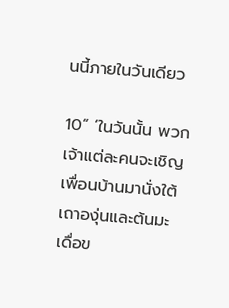นนี้ภายในวันเดียว

10“ ‘ในวันนั้น พวกเจ้าแต่ละคนจะเชิญเพื่อนบ้านมานั่งใต้เถาองุ่นและต้นมะเดื่อข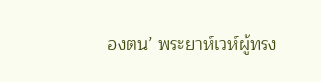องตน’ พระยาห์เวห์ผู้ทรง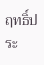ฤทธิ์ประ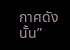กาศดังนั้น”